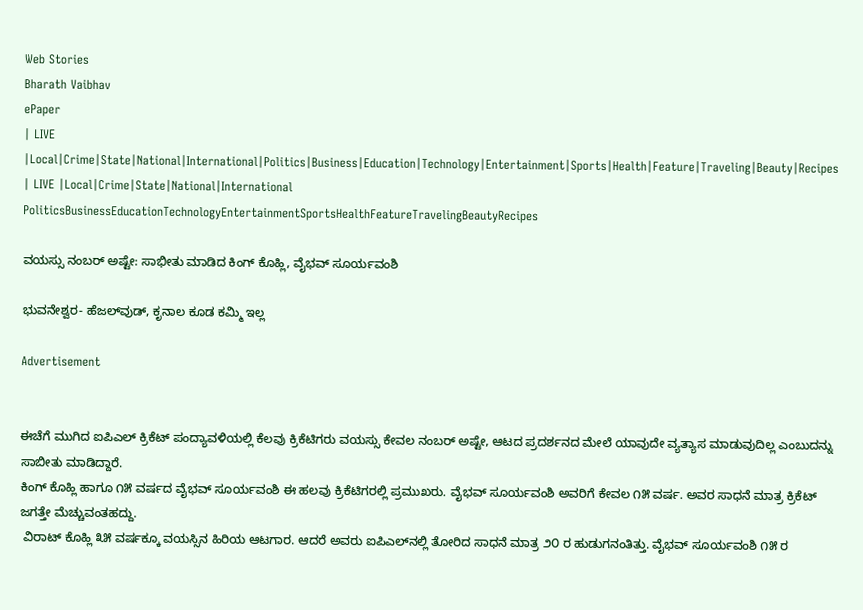Web Stories
Bharath Vaibhav
ePaper
| LIVE |Local|Crime|State|National|International|Politics|Business|Education|Technology|Entertainment|Sports|Health|Feature|Traveling|Beauty|Recipes
| LIVE |Local|Crime|State|National|International
PoliticsBusinessEducationTechnologyEntertainmentSportsHealthFeatureTravelingBeautyRecipes

ವಯಸ್ಸು ನಂಬರ್ ಅಷ್ಟೇ: ಸಾಭೀತು ಮಾಡಿದ ಕಿಂಗ್ ಕೊಹ್ಲಿ, ವೈಭವ್ ಸೂರ್ಯವಂಶಿ

ಭುವನೇಶ್ವರ- ಹೆಜಲ್‌ವುಡ್, ಕೃನಾಲ ಕೂಡ ಕಮ್ಮಿ ಇಲ್ಲ

Advertisement


ಈಚೆಗೆ ಮುಗಿದ ಐಪಿಎಲ್ ಕ್ರಿಕೆಟ್ ಪಂದ್ಯಾವಳಿಯಲ್ಲಿ ಕೆಲವು ಕ್ರಿಕೆಟಿಗರು ವಯಸ್ಸು ಕೇವಲ ನಂಬರ್ ಅಷ್ಟೇ, ಆಟದ ಪ್ರದರ್ಶನದ ಮೇಲೆ ಯಾವುದೇ ವ್ಯತ್ಯಾಸ ಮಾಡುವುದಿಲ್ಲ ಎಂಬುದನ್ನು ಸಾಬೀತು ಮಾಡಿದ್ದಾರೆ.
ಕಿಂಗ್ ಕೊಹ್ಲಿ ಹಾಗೂ ೧೫ ವರ್ಷದ ವೈಭವ್ ಸೂರ್ಯವಂಶಿ ಈ ಹಲವು ಕ್ರಿಕೆಟಿಗರಲ್ಲಿ ಪ್ರಮುಖರು. ವೈಭವ್ ಸೂರ್ಯವಂಶಿ ಅವರಿಗೆ ಕೇವಲ ೧೫ ವರ್ಷ. ಅವರ ಸಾಧನೆ ಮಾತ್ರ ಕ್ರಿಕೆಟ್ ಜಗತ್ತೇ ಮೆಚ್ಚುವಂತಹದ್ದು.
 ವಿರಾಟ್ ಕೊಹ್ಲಿ ೩೫ ವರ್ಷಕ್ಕೂ ವಯಸ್ಸಿನ ಹಿರಿಯ ಆಟಗಾರ. ಆದರೆ ಅವರು ಐಪಿಎಲ್‌ನಲ್ಲಿ ತೋರಿದ ಸಾಧನೆ ಮಾತ್ರ ೨೦ ರ ಹುಡುಗನಂತಿತ್ತು. ವೈಭವ್ ಸೂರ್ಯವಂಶಿ ೧೫ ರ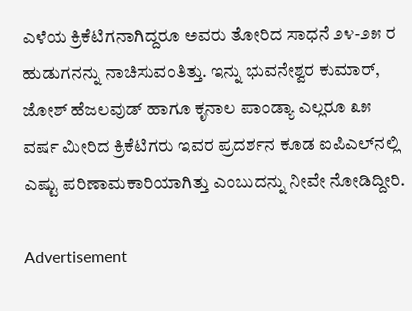ಎಳೆಯ ಕ್ರಿಕೆಟಿಗನಾಗಿದ್ದರೂ ಅವರು ತೋರಿದ ಸಾಧನೆ ೨೪-೨೫ ರ ಹುಡುಗನನ್ನು ನಾಚಿಸುವಂತಿತ್ತು. ಇನ್ನು ಭುವನೇಶ್ವರ ಕುಮಾರ್, ಜೋಶ್ ಹೆಜಲವುಡ್ ಹಾಗೂ ಕೃನಾಲ ಪಾಂಡ್ಯಾ ಎಲ್ಲರೂ ೩೫ ವರ್ಷ ಮೀರಿದ ಕ್ರಿಕೆಟಿಗರು ಇವರ ಪ್ರದರ್ಶನ ಕೂಡ ಐಪಿಎಲ್‌ನಲ್ಲಿ ಎಷ್ಟು ಪರಿಣಾಮಕಾರಿಯಾಗಿತ್ತು ಎಂಬುದನ್ನು ನೀವೇ ನೋಡಿದ್ದೀರಿ.

Advertisement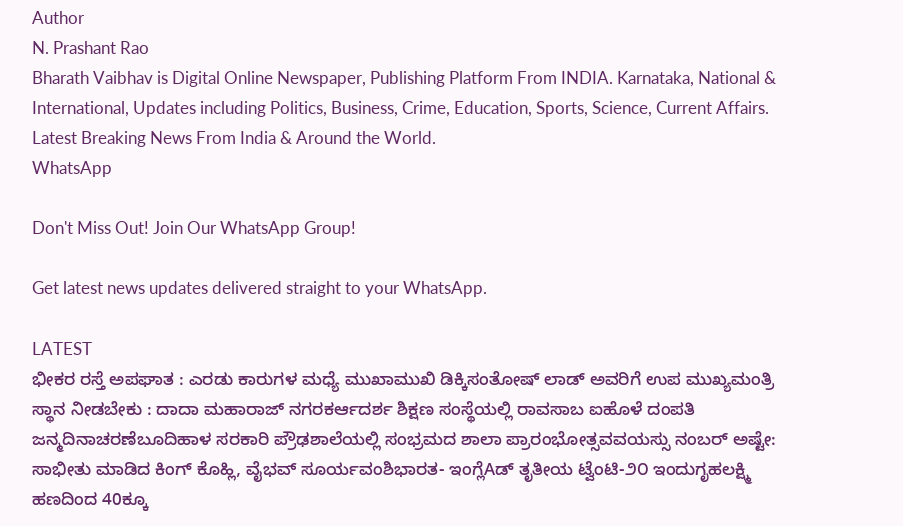Author
N. Prashant Rao
Bharath Vaibhav is Digital Online Newspaper, Publishing Platform From INDIA. Karnataka, National & International, Updates including Politics, Business, Crime, Education, Sports, Science, Current Affairs. Latest Breaking News From India & Around the World.
WhatsApp

Don't Miss Out! Join Our WhatsApp Group!

Get latest news updates delivered straight to your WhatsApp.

LATEST
ಭೀಕರ ರಸ್ತೆ ಅಪಘಾತ : ಎರಡು ಕಾರುಗಳ ಮಧ್ಯೆ ಮುಖಾಮುಖಿ ಡಿಕ್ಕಿಸಂತೋಷ್ ಲಾಡ್ ಅವರಿಗೆ ಉಪ ಮುಖ್ಯಮಂತ್ರಿ ಸ್ಥಾನ ನೀಡಬೇಕು : ದಾದಾ ಮಹಾರಾಜ್ ನಗರಕರ್ಆದರ್ಶ ಶಿಕ್ಷಣ ಸಂಸ್ಥೆಯಲ್ಲಿ ರಾವಸಾಬ ಐಹೊಳೆ ದಂಪತಿ ಜನ್ಮದಿನಾಚರಣೆಬೂದಿಹಾಳ ಸರಕಾರಿ ಪ್ರೌಢಶಾಲೆಯಲ್ಲಿ ಸಂಭ್ರಮದ ಶಾಲಾ ಪ್ರಾರಂಭೋತ್ಸವವಯಸ್ಸು ನಂಬರ್ ಅಷ್ಟೇ: ಸಾಭೀತು ಮಾಡಿದ ಕಿಂಗ್ ಕೊಹ್ಲಿ, ವೈಭವ್ ಸೂರ್ಯವಂಶಿಭಾರತ- ಇಂಗ್ಲೆAಡ್ ತೃತೀಯ ಟ್ವೆಂಟಿ-೨೦ ಇಂದುಗೃಹಲಕ್ಷ್ಮಿ ಹಣದಿಂದ 40ಕ್ಕೂ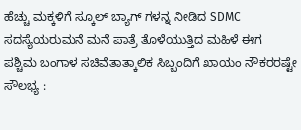ಹೆಚ್ಚು ಮಕ್ಕಳಿಗೆ ಸ್ಕೂಲ್ ಬ್ಯಾಗ್‌ ಗಳನ್ನ ನೀಡಿದ SDMC ಸದಸ್ಯೆಯರುಮನೆ ಮನೆ ಪಾತ್ರೆ ತೊಳೆಯುತ್ತಿದ ಮಹಿಳೆ ಈಗ ಪಶ್ಚಿಮ ಬಂಗಾಳ ಸಚಿವೆತಾತ್ಕಾಲಿಕ ಸಿಬ್ಬಂದಿಗೆ ಖಾಯಂ ನೌಕರರಷ್ಟೇ ಸೌಲಭ್ಯ :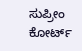ಸುಪ್ರೀಂ ಕೋರ್ಟ್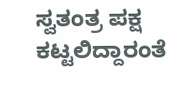ಸ್ವತಂತ್ರ ಪಕ್ಷ ಕಟ್ಟಲಿದ್ದಾರಂತೆ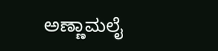ಅಣ್ಣಾಮಲೈ